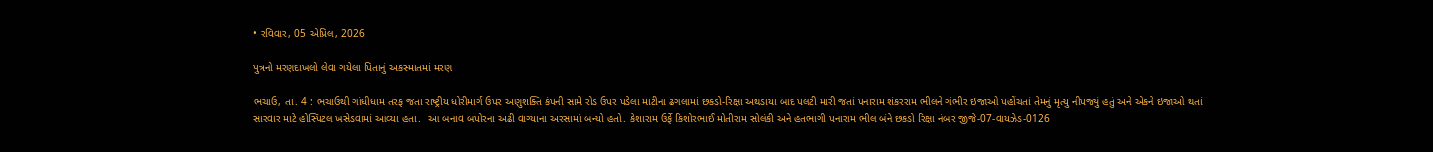• રવિવાર, 05 એપ્રિલ, 2026

પુત્રનો મરણદાખલો લેવા ગયેલા પિતાનું અકસ્માતમાં મરણ

ભચાઉ, તા. 4 : ભચાઉથી ગાંધીધામ તરફ જતા રાષ્ટ્રીય ધોરીમાર્ગ ઉપર અણુશક્તિ કંપની સામે રોડ ઉપર પડેલા માટીના ઢગલામાં છકડો-રિક્ષા અથડાયા બાદ પલટી મારી જતાં પનારામ શંકરરામ ભીલને ગંભીર ઇજાઓ પહોંચતાં તેમનું મૃત્યુ નીપજ્યું હતું અને એકને ઇજાઓ થતાં સારવાર માટે હોસ્પિટલ ખસેડવામાં આવ્યા હતા.  આ બનાવ બપોરના અઢી વાગ્યાના અરસામાં બન્યો હતો. કેશારામ ઉર્ફે કિશોરભાઈ મોતીરામ સોલંકી અને હતભાગી પનારામ ભીલ બંને છકડો રિક્ષા નંબર જીજે-07-વાયઝેડ-0126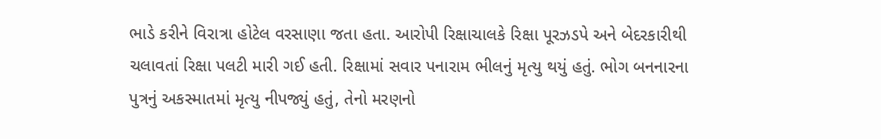ભાડે કરીને વિરાત્રા હોટેલ વરસાણા જતા હતા. આરોપી રિક્ષાચાલકે રિક્ષા પૂરઝડપે અને બેદરકારીથી ચલાવતાં રિક્ષા પલટી મારી ગઈ હતી. રિક્ષામાં સવાર પનારામ ભીલનું મૃત્યુ થયું હતું. ભોગ બનનારના પુત્રનું અકસ્માતમાં મૃત્યુ નીપજ્યું હતું, તેનો મરણનો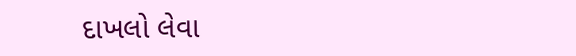દાખલો લેવા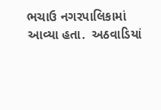ભચાઉ નગરપાલિકામાં આવ્યા હતા.  અઠવાડિયાં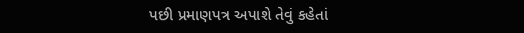પછી પ્રમાણપત્ર અપાશે તેવું કહેતાં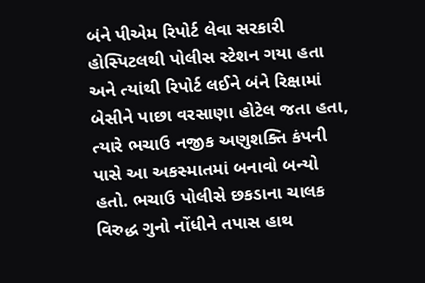બંને પીએમ રિપોર્ટ લેવા સરકારી હોસ્પિટલથી પોલીસ સ્ટેશન ગયા હતા અને ત્યાંથી રિપોર્ટ લઈને બંને રિક્ષામાં બેસીને પાછા વરસાણા હોટેલ જતા હતા, ત્યારે ભચાઉ નજીક અણુશક્તિ કંપની પાસે આ અકસ્માતમાં બનાવો બન્યો હતો. ભચાઉ પોલીસે છકડાના ચાલક વિરુદ્ધ ગુનો નોંધીને તપાસ હાથ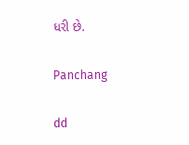ધરી છે.

Panchang

dd